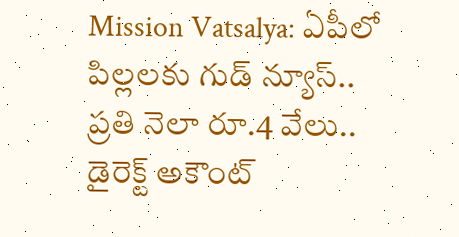Mission Vatsalya: ఏపీలో పిల్లలకు గుడ్ న్యూస్.. ప్రతి నెలా రూ.4 వేలు.. డైరెక్ట్ అకౌంట్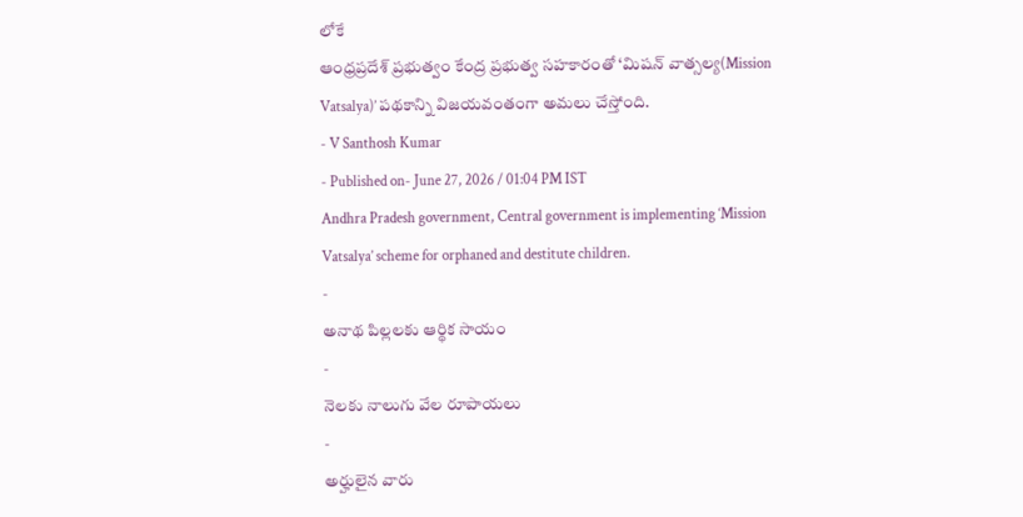లోకే
ఆంధ్రప్రదేశ్ ప్రభుత్వం కేంద్ర ప్రభుత్వ సహకారంతో ‘మిషన్ వాత్సల్య(Mission Vatsalya)’ పథకాన్ని విజయవంతంగా అమలు చేస్తోంది.
- V Santhosh Kumar
- Published on- June 27, 2026 / 01:04 PM IST
Andhra Pradesh government, Central government is implementing ‘Mission Vatsalya’ scheme for orphaned and destitute children.
-
అనాథ పిల్లలకు ఆర్థిక సాయం
-
నెలకు నాలుగు వేల రూపాయలు
-
అర్హులైన వారు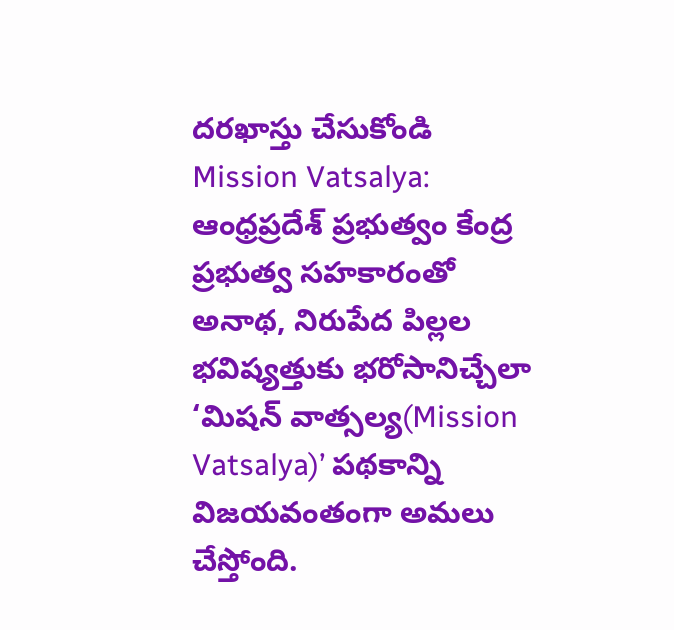దరఖాస్తు చేసుకోండి
Mission Vatsalya: ఆంధ్రప్రదేశ్ ప్రభుత్వం కేంద్ర ప్రభుత్వ సహకారంతో అనాథ, నిరుపేద పిల్లల భవిష్యత్తుకు భరోసానిచ్చేలా ‘మిషన్ వాత్సల్య(Mission Vatsalya)’ పథకాన్ని విజయవంతంగా అమలు చేస్తోంది.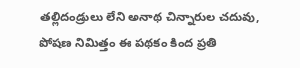తల్లిదండ్రులు లేని అనాథ చిన్నారుల చదువు, పోషణ నిమిత్తం ఈ పథకం కింద ప్రతి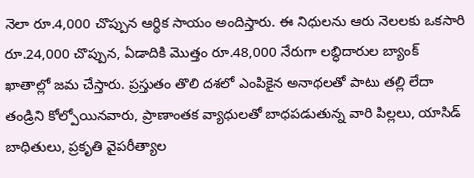నెలా రూ.4,000 చొప్పున ఆర్థిక సాయం అందిస్తారు. ఈ నిధులను ఆరు నెలలకు ఒకసారి రూ.24,000 చొప్పున, ఏడాదికి మొత్తం రూ.48,000 నేరుగా లబ్ధిదారుల బ్యాంక్ ఖాతాల్లో జమ చేస్తారు. ప్రస్తుతం తొలి దశలో ఎంపికైన అనాథలతో పాటు తల్లి లేదా తండ్రిని కోల్పోయినవారు, ప్రాణాంతక వ్యాధులతో బాధపడుతున్న వారి పిల్లలు, యాసిడ్ బాధితులు, ప్రకృతి వైపరీత్యాల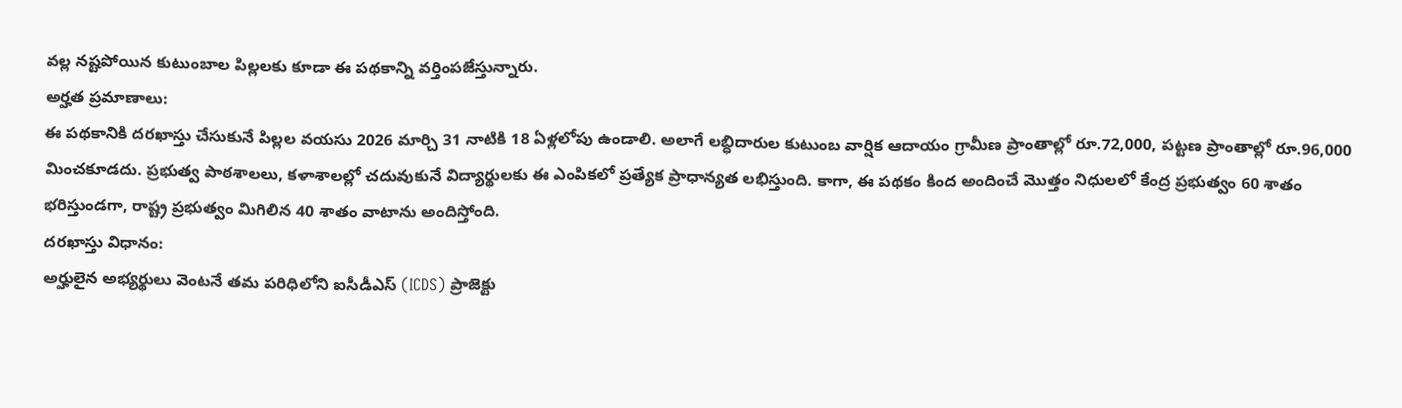వల్ల నష్టపోయిన కుటుంబాల పిల్లలకు కూడా ఈ పథకాన్ని వర్తింపజేస్తున్నారు.
అర్హత ప్రమాణాలు:
ఈ పథకానికి దరఖాస్తు చేసుకునే పిల్లల వయసు 2026 మార్చి 31 నాటికి 18 ఏళ్లలోపు ఉండాలి. అలాగే లబ్ధిదారుల కుటుంబ వార్షిక ఆదాయం గ్రామీణ ప్రాంతాల్లో రూ.72,000, పట్టణ ప్రాంతాల్లో రూ.96,000 మించకూడదు. ప్రభుత్వ పాఠశాలలు, కళాశాలల్లో చదువుకునే విద్యార్థులకు ఈ ఎంపికలో ప్రత్యేక ప్రాధాన్యత లభిస్తుంది. కాగా, ఈ పథకం కింద అందించే మొత్తం నిధులలో కేంద్ర ప్రభుత్వం 60 శాతం భరిస్తుండగా, రాష్ట్ర ప్రభుత్వం మిగిలిన 40 శాతం వాటాను అందిస్తోంది.
దరఖాస్తు విధానం:
అర్హులైన అభ్యర్థులు వెంటనే తమ పరిధిలోని ఐసీడీఎస్ (ICDS) ప్రాజెక్టు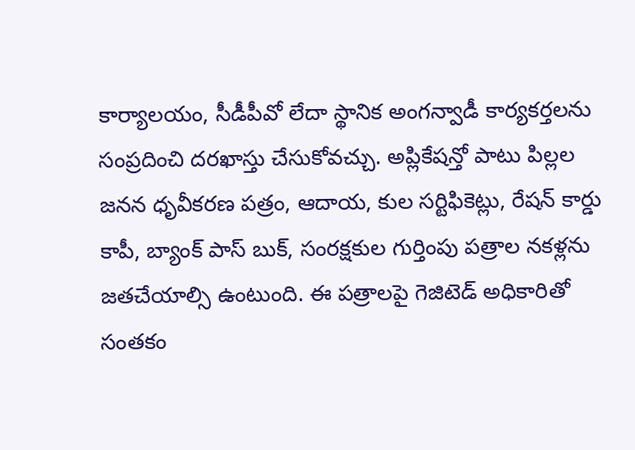కార్యాలయం, సీడీపీవో లేదా స్థానిక అంగన్వాడీ కార్యకర్తలను సంప్రదించి దరఖాస్తు చేసుకోవచ్చు. అప్లికేషన్తో పాటు పిల్లల జనన ధృవీకరణ పత్రం, ఆదాయ, కుల సర్టిఫికెట్లు, రేషన్ కార్డు కాపీ, బ్యాంక్ పాస్ బుక్, సంరక్షకుల గుర్తింపు పత్రాల నకళ్లను జతచేయాల్సి ఉంటుంది. ఈ పత్రాలపై గెజిటెడ్ అధికారితో సంతకం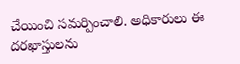చేయించి సమర్పించాలి. అధికారులు ఈ దరఖాస్తులను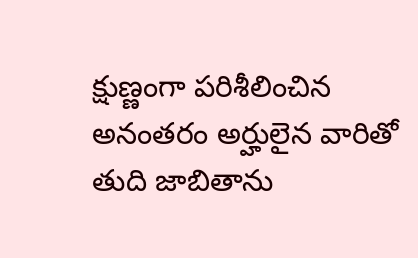క్షుణ్ణంగా పరిశీలించిన అనంతరం అర్హులైన వారితో తుది జాబితాను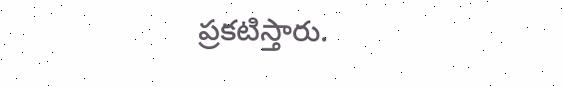ప్రకటిస్తారు.